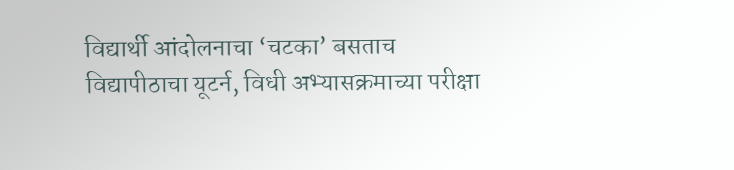विद्यार्थी आंदोलनाचा ‘चटका’ बसताच विद्यापीठाचा यूटर्न, विधी अभ्यासक्रमाच्या परीक्षा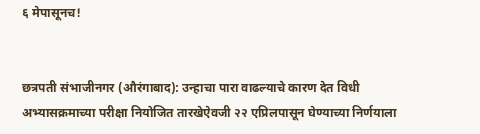६ मेपासूनच!


छत्रपती संभाजीनगर (औरंगाबाद): उन्हाचा पारा वाढल्याचे कारण देत विधी अभ्यासक्रमाच्या परीक्षा नियोजित तारखेऐवजी २२ एप्रिलपासून घेण्याच्या निर्णयाला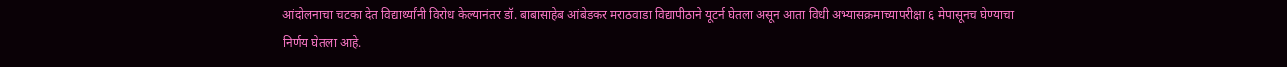आंदोलनाचा चटका देत विद्यार्थ्यांनी विरोध केल्यानंतर डॉ. बाबासाहेब आंबेडकर मराठवाडा विद्यापीठाने यूटर्न घेतला असून आता विधी अभ्यासक्रमाच्यापरीक्षा ६ मेपासूनच घेण्याचा निर्णय घेतला आहे.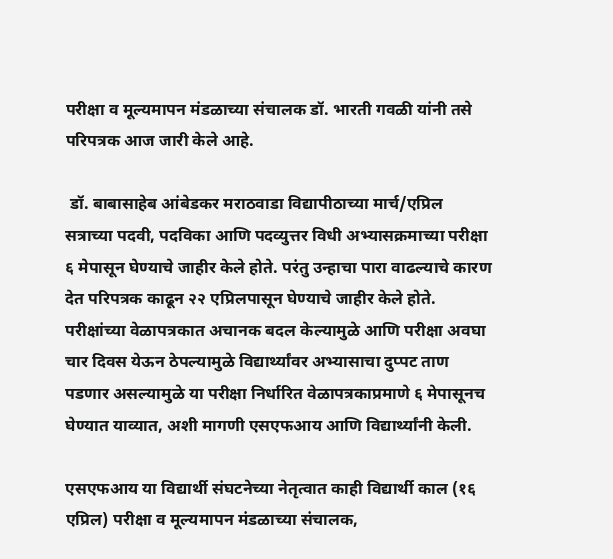परीक्षा व मूल्यमापन मंडळाच्या संचालक डॉ. भारती गवळी यांनी तसे परिपत्रक आज जारी केले आहे.

 डॉ. बाबासाहेब आंबेडकर मराठवाडा विद्यापीठाच्या मार्च/एप्रिल सत्राच्या पदवी, पदविका आणि पदव्युत्तर विधी अभ्यासक्रमाच्या परीक्षा ६ मेपासून घेण्याचे जाहीर केले होते. परंतु उन्हाचा पारा वाढल्याचे कारण देत परिपत्रक काढून २२ एप्रिलपासून घेण्याचे जाहीर केले होते. परीक्षांच्या वेळापत्रकात अचानक बदल केल्यामुळे आणि परीक्षा अवघा चार दिवस येऊन ठेपल्यामुळे विद्यार्थ्यांवर अभ्यासाचा दुप्पट ताण पडणार असल्यामुळे या परीक्षा निर्धारित वेळापत्रकाप्रमाणे ६ मेपासूनच घेण्यात याव्यात, अशी मागणी एसएफआय आणि विद्यार्थ्यांनी केली.

एसएफआय या विद्यार्थी संघटनेच्या नेतृत्वात काही विद्यार्थी काल (१६ एप्रिल) परीक्षा व मूल्यमापन मंडळाच्या संचालक,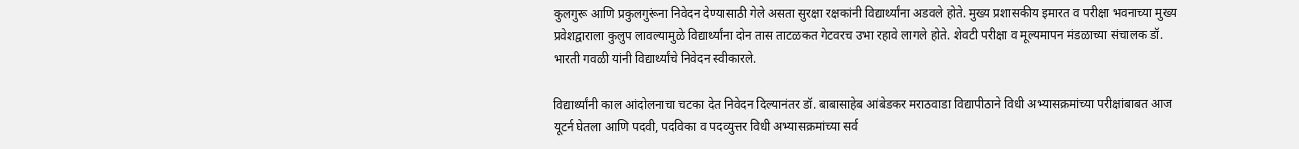कुलगुरू आणि प्रकुलगुरूंना निवेदन देण्यासाठी गेले असता सुरक्षा रक्षकांनी विद्यार्थ्यांना अडवले होते. मुख्य प्रशासकीय इमारत व परीक्षा भवनाच्या मुख्य प्रवेशद्वाराला कुलुप लावल्यामुळे विद्यार्थ्यांना दोन तास ताटळकत गेटवरच उभा रहावे लागले होते. शेवटी परीक्षा व मूल्यमापन मंडळाच्या संचालक डॉ. भारती गवळी यांनी विद्यार्थ्यांचे निवेदन स्वीकारले.

विद्यार्थ्यांनी काल आंदोलनाचा चटका देत निवेदन दिल्यानंतर डॉ. बाबासाहेब आंबेडकर मराठवाडा विद्यापीठाने विधी अभ्यासक्रमांच्या परीक्षांबाबत आज यूटर्न घेतला आणि पदवी, पदविका व पदव्युत्तर विधी अभ्यासक्रमांच्या सर्व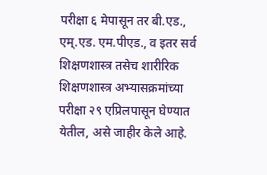परीक्षा ६ मेपासून तर बी.एड., एम्.एड. एम.पीएड., व इतर सर्व शिक्षणशास्त्र तसेच शारीरिक शिक्षणशास्त्र अभ्यासक्रमांच्या परीक्षा २९ एप्रिलपासून घेण्यात येतील, असे जाहीर केले आहे.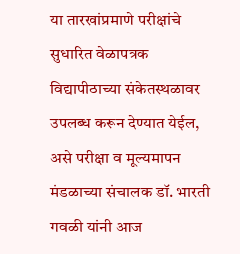या तारखांप्रमाणे परीक्षांचे सुधारित वेळापत्रक विद्यापीठाच्या संकेतस्थळावर उपलब्ध करून देण्यात येईल, असे परीक्षा व मूल्यमापन मंडळाच्या संचालक डॉ. भारती गवळी यांनी आज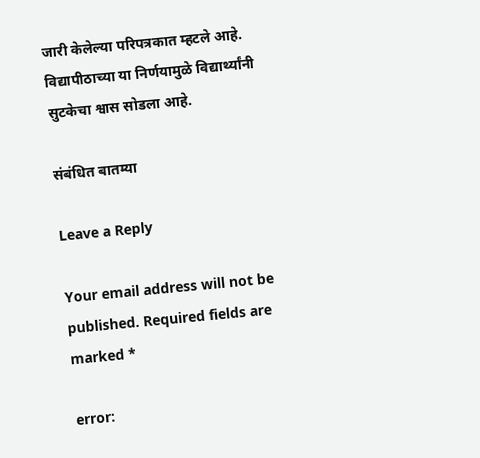जारी केलेल्या परिपत्रकात म्हटले आहे. विद्यापीठाच्या या निर्णयामुळे विद्यार्थ्यांनी सुटकेचा श्वास सोडला आहे.

संबंधित बातम्या

Leave a Reply

Your email address will not be published. Required fields are marked *

error: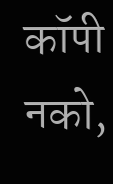कॉपी नको,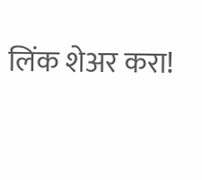लिंक शेअर करा!